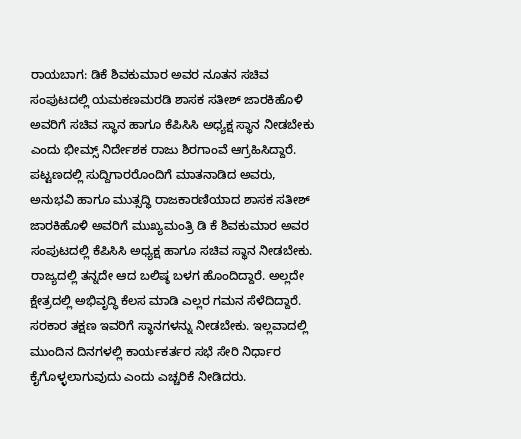ರಾಯಬಾಗ: ಡಿಕೆ ಶಿವಕುಮಾರ ಅವರ ನೂತನ ಸಚಿವ ಸಂಪುಟದಲ್ಲಿ ಯಮಕಣಮರಡಿ ಶಾಸಕ ಸತೀಶ್ ಜಾರಕಿಹೊಳಿ ಅವರಿಗೆ ಸಚಿವ ಸ್ಥಾನ ಹಾಗೂ ಕೆಪಿಸಿಸಿ ಅಧ್ಯಕ್ಷ ಸ್ಥಾನ ನೀಡಬೇಕು ಎಂದು ಭೀಮ್ಸ್ ನಿರ್ದೇಶಕ ರಾಜು ಶಿರಗಾಂವೆ ಆಗ್ರಹಿಸಿದ್ದಾರೆ.
ಪಟ್ಟಣದಲ್ಲಿ ಸುದ್ದಿಗಾರರೊಂದಿಗೆ ಮಾತನಾಡಿದ ಅವರು, ಅನುಭವಿ ಹಾಗೂ ಮುತ್ಸದ್ಧಿ ರಾಜಕಾರಣಿಯಾದ ಶಾಸಕ ಸತೀಶ್ ಜಾರಕಿಹೊಳಿ ಅವರಿಗೆ ಮುಖ್ಯಮಂತ್ರಿ ಡಿ ಕೆ ಶಿವಕುಮಾರ ಅವರ ಸಂಪುಟದಲ್ಲಿ ಕೆಪಿಸಿಸಿ ಅಧ್ಯಕ್ಷ ಹಾಗೂ ಸಚಿವ ಸ್ಥಾನ ನೀಡಬೇಕು. ರಾಜ್ಯದಲ್ಲಿ ತನ್ನದೇ ಆದ ಬಲಿಷ್ಠ ಬಳಗ ಹೊಂದಿದ್ದಾರೆ. ಅಲ್ಲದೇ ಕ್ಷೇತ್ರದಲ್ಲಿ ಅಭಿವೃದ್ಧಿ ಕೆಲಸ ಮಾಡಿ ಎಲ್ಲರ ಗಮನ ಸೆಳೆದಿದ್ದಾರೆ. ಸರಕಾರ ತಕ್ಷಣ ಇವರಿಗೆ ಸ್ಥಾನಗಳನ್ನು ನೀಡಬೇಕು. ಇಲ್ಲವಾದಲ್ಲಿ ಮುಂದಿನ ದಿನಗಳಲ್ಲಿ ಕಾರ್ಯಕರ್ತರ ಸಭೆ ಸೇರಿ ನಿರ್ಧಾರ ಕೈಗೊಳ್ಳಲಾಗುವುದು ಎಂದು ಎಚ್ಚರಿಕೆ ನೀಡಿದರು.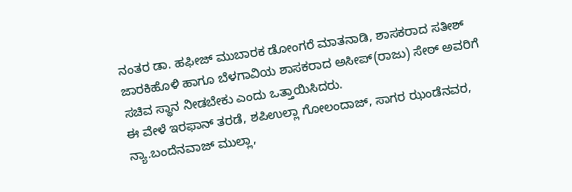ನಂತರ ಡಾ. ಹಫೀಜ್ ಮುಬಾರಕ ಡೋಂಗರೆ ಮಾತನಾಡಿ, ಶಾಸಕರಾದ ಸತೀಶ್ ಜಾರಕಿಹೊಳಿ ಹಾಗೂ ಬೆಳಗಾವಿಯ ಶಾಸಕರಾದ ಅಸೀಪ್(ರಾಜು) ಸೇಠ್ ಅವರಿಗೆ ಸಚಿವ ಸ್ಥಾನ ನೀಡಬೇಕು ಎಂದು ಒತ್ತಾಯಿಸಿದರು.
ಈ ವೇಳೆ ಇರಫಾನ್ ತರಡೆ, ಶಪಿಉಲ್ಲಾ ಗೋಲಂದಾಜ್, ಸಾಗರ ಝಂಡೆನವರ, ನ್ಯಾ.ಬಂದೆನವಾಜ್ ಮುಲ್ಲಾ,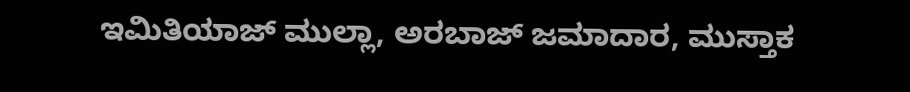ಇಮಿತಿಯಾಜ್ ಮುಲ್ಲಾ, ಅರಬಾಜ್ ಜಮಾದಾರ, ಮುಸ್ತಾಕ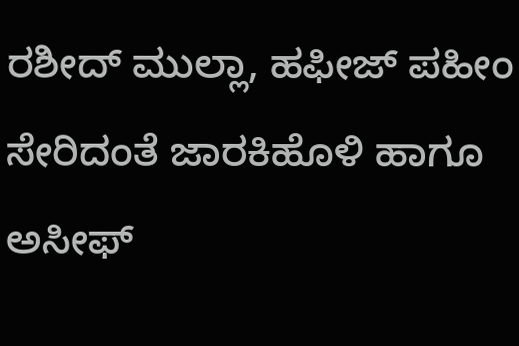ರಶೀದ್ ಮುಲ್ಲಾ, ಹಫೀಜ್ ಪಹೀಂ ಸೇರಿದಂತೆ ಜಾರಕಿಹೊಳಿ ಹಾಗೂ ಅಸೀಫ್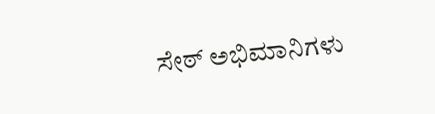ಸೇಠ್ ಅಭಿಮಾನಿಗಳು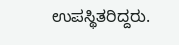ಉಪಸ್ಥಿತರಿದ್ದರು.